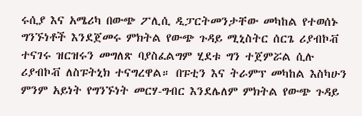ሩሲያ እና አሜሪካ በውጭ ፖሊሲ ዲፓርትመንታቸው መካከል የተወሰኑ ግንኙነቶች እንደጀመሩ ምክትል የውጭ ጉዳይ ሚኒስትር ሰርጌ ሪያብኮቭ ተናገሩ ዝርዝሩን መግለጽ ባያስፈልግም ሂደቱ ግን ተጀምሯል ሲሉ ሪያብኮቭ ለስፑትኒክ ተናግረዋል። በፑቲን እና ትራምፕ መካከል እስካሁን ምንም አይነት የግንኙነት መርሃ-ግብር እንደሌለም ምክትል የውጭ ጉዳይ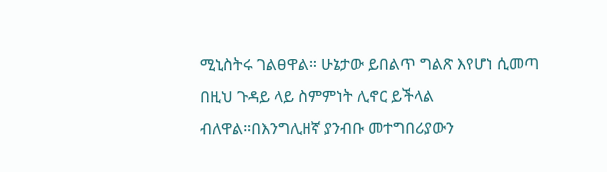ሚኒስትሩ ገልፀዋል። ሁኔታው ይበልጥ ግልጽ እየሆነ ሲመጣ በዚህ ጉዳይ ላይ ስምምነት ሊኖር ይችላል ብለዋል።በእንግሊዘኛ ያንብቡ መተግበሪያውን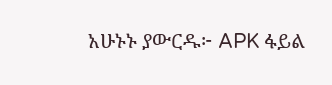አሁኑኑ ያውርዱ፦ APK ፋይል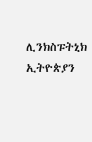ሊንክስፑትኒክ ኢትዮጵያን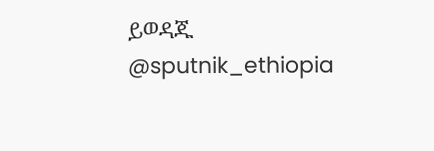ይወዳጁ @sputnik_ethiopia